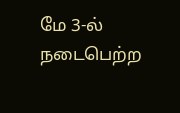மே 3-ல் நடைபெற்ற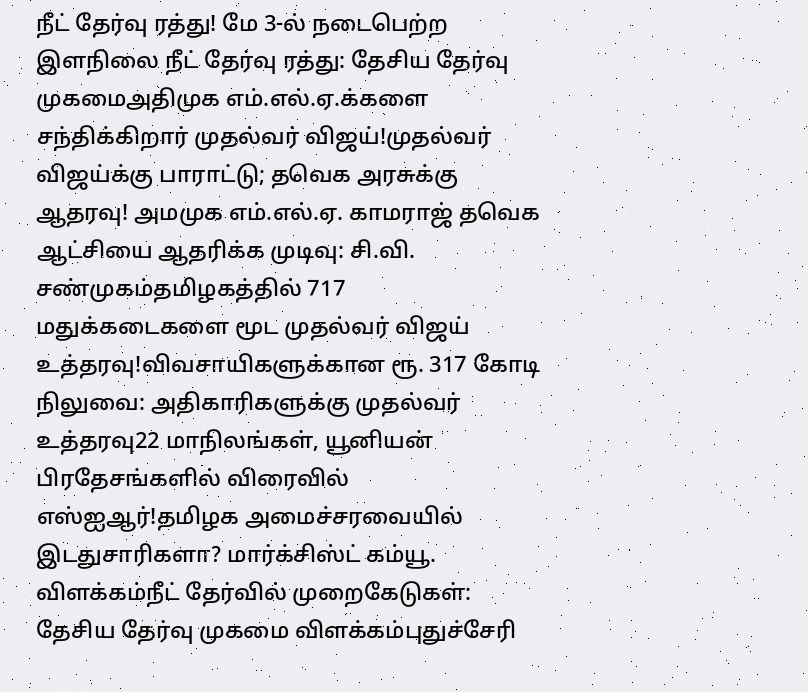நீட் தேர்வு ரத்து! மே 3-ல் நடைபெற்ற இளநிலை நீட் தேர்வு ரத்து: தேசிய தேர்வு முகமைஅதிமுக எம்.எல்.ஏ.க்களை சந்திக்கிறார் முதல்வர் விஜய்!முதல்வர் விஜய்க்கு பாராட்டு; தவெக அரசுக்கு ஆதரவு! அமமுக எம்.எல்.ஏ. காமராஜ் தவெக ஆட்சியை ஆதரிக்க முடிவு: சி.வி. சண்முகம்தமிழகத்தில் 717 மதுக்கடைகளை மூட முதல்வர் விஜய் உத்தரவு!விவசாயிகளுக்கான ரூ. 317 கோடி நிலுவை: அதிகாரிகளுக்கு முதல்வர் உத்தரவு22 மாநிலங்கள், யூனியன் பிரதேசங்களில் விரைவில் எஸ்ஐஆர்!தமிழக அமைச்சரவையில் இடதுசாரிகளா? மார்க்சிஸ்ட் கம்யூ. விளக்கம்நீட் தேர்வில் முறைகேடுகள்: தேசிய தேர்வு முகமை விளக்கம்புதுச்சேரி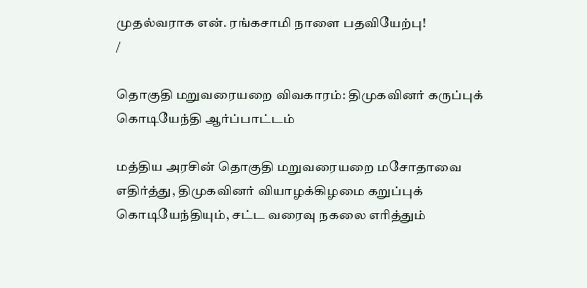முதல்வராக என். ரங்கசாமி நாளை பதவியேற்பு!
/

தொகுதி மறுவரையறை விவகாரம்: திமுகவினர் கருப்புக் கொடியேந்தி ஆர்ப்பாட்டம்

மத்திய அரசின் தொகுதி மறுவரையறை மசோதாவை எதிர்த்து, திமுகவினர் வியாழக்கிழமை கறுப்புக் கொடியேந்தியும், சட்ட வரைவு நகலை எரித்தும்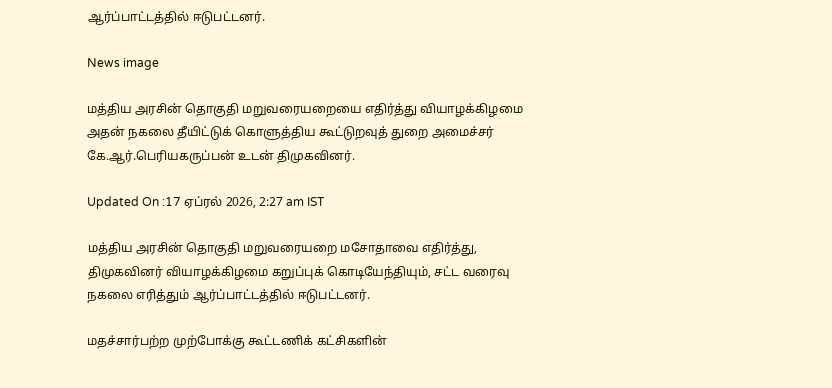ஆர்ப்பாட்டத்தில் ஈடுபட்டனர்.

News image

மத்திய அரசின் தொகுதி மறுவரையறையை எதிர்த்து வியாழக்கிழமை அதன் நகலை தீயிட்டுக் கொளுத்திய கூட்டுறவுத் துறை அமைச்சர் கே.ஆர்.பெரியகருப்பன் உடன் திமுகவினர்.

Updated On :17 ஏப்ரல் 2026, 2:27 am IST

மத்திய அரசின் தொகுதி மறுவரையறை மசோதாவை எதிர்த்து, திமுகவினர் வியாழக்கிழமை கறுப்புக் கொடியேந்தியும், சட்ட வரைவு நகலை எரித்தும் ஆர்ப்பாட்டத்தில் ஈடுபட்டனர்.

மதச்சார்பற்ற முற்போக்கு கூட்டணிக் கட்சிகளின்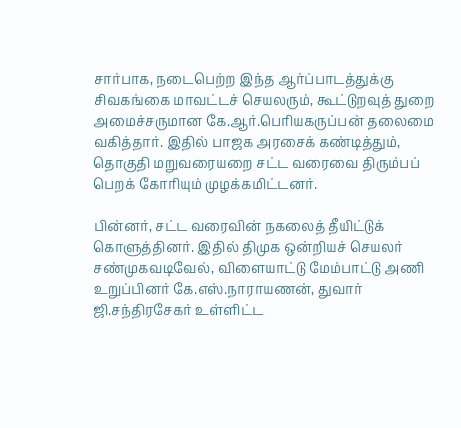சார்பாக, நடைபெற்ற இந்த ஆர்ப்பாடத்துக்கு சிவகங்கை மாவட்டச் செயலரும், கூட்டுறவுத் துறை அமைச்சருமான கே.ஆர்.பெரியகருப்பன் தலைமை வகித்தார். இதில் பாஜக அரசைக் கண்டித்தும், தொகுதி மறுவரையறை சட்ட வரைவை திரும்பப் பெறக் கோரியும் முழக்கமிட்டனர்.

பின்னர், சட்ட வரைவின் நகலைத் தீயிட்டுக் கொளுத்தினர். இதில் திமுக ஒன்றியச் செயலர் சண்முகவடிவேல், விளையாட்டு மேம்பாட்டு அணி உறுப்பினர் கே.எஸ்.நாராயணன், துவார் ஜி.சந்திரசேகர் உள்ளிட்ட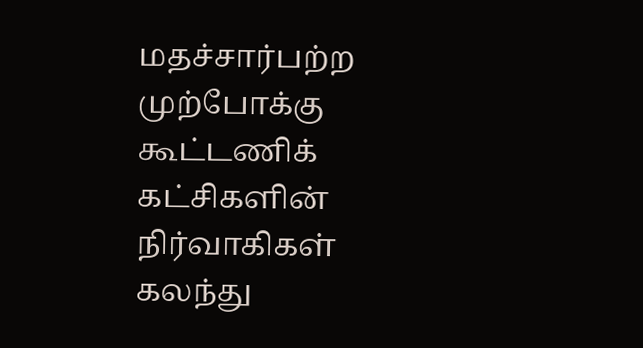மதச்சார்பற்ற முற்போக்கு கூட்டணிக் கட்சிகளின் நிர்வாகிகள் கலந்து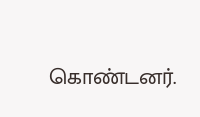கொண்டனர்.